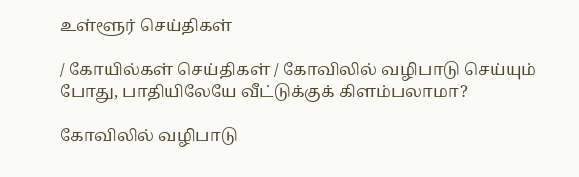உள்ளூர் செய்திகள்

/ கோயில்கள் செய்திகள் / கோவிலில் வழிபாடு செய்யும் போது, பாதியிலேயே வீட்டுக்குக் கிளம்பலாமா?

கோவிலில் வழிபாடு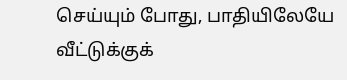செய்யும் போது, பாதியிலேயே வீட்டுக்குக்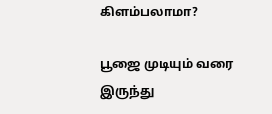கிளம்பலாமா?

பூஜை முடியும் வரை இருந்து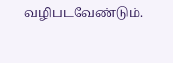வழிபடவேண்டும்.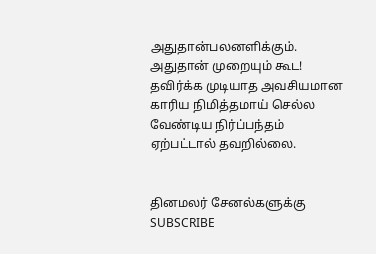அதுதான்பலனளிக்கும். அதுதான் முறையும் கூட! தவிர்க்க முடியாத அவசியமான காரிய நிமித்தமாய் செல்ல வேண்டிய நிர்ப்பந்தம் ஏற்பட்டால் தவறில்லை.


தினமலர் சேனல்களுக்கு SUBSCRIBE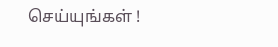செய்யுங்கள் !